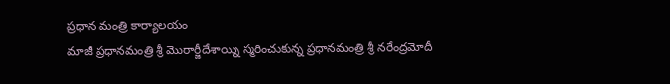ప్రధాన మంత్రి కార్యాలయం
మాజీ ప్రధానమంత్రి శ్రీ మొరార్జీదేశాయ్ని స్మరించుకున్న ప్రధానమంత్రి శ్రీ నరేంద్రమోదీ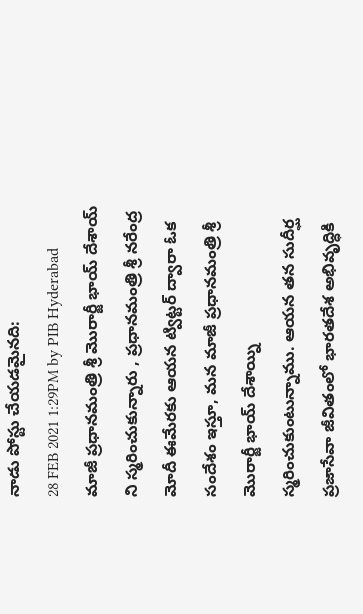నాడు పోస్టు చేయడమైనది:
28 FEB 2021 1:29PM by PIB Hyderabad
మాజీ ప్రధానమంత్రి శ్రీ మొరార్జీ భాయ్ దేశాయ్ ని స్మరించుకున్నారు , ప్రధానమంత్రి శ్రీ నరేంద్ర మోదీ ఈమేరకు ఆయన ట్విట్టర్ ద్వారా ఓక సందేశం ఇస్తూ, మన మాజీ ప్రధానమంత్రి శ్రీ మొరార్జీ భాయ్ దేశాయ్ని స్మరించుకుంటున్నాము. ఆయన తన సుదీర్ఘ ప్రజాసేవా జీవితంలో భారతదేశ అభివృద్ధికి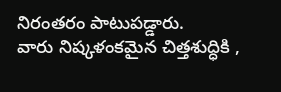నిరంతరం పాటుపడ్డారు.
వారు నిష్కళంకమైన చిత్తశుద్ధికి ,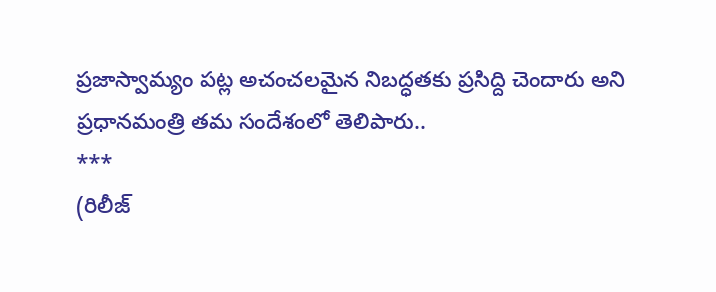ప్రజాస్వామ్యం పట్ల అచంచలమైన నిబద్ధతకు ప్రసిద్ది చెందారు అని ప్రధానమంత్రి తమ సందేశంలో తెలిపారు..
***
(రిలీజ్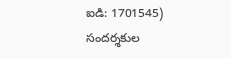ఐడి: 1701545)
సందర్శకుల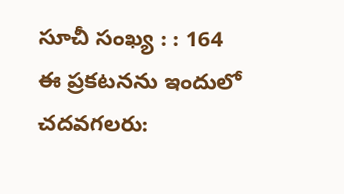సూచీ సంఖ్య : : 164
ఈ ప్రకటనను ఇందులో చదవగలరు: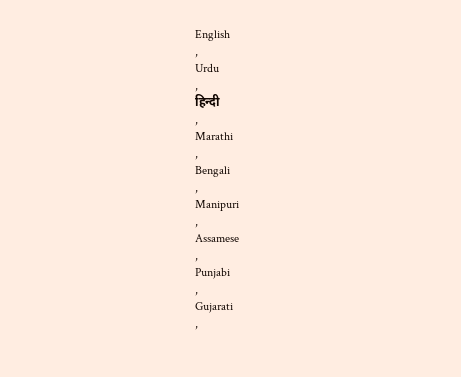English
,
Urdu
,
हिन्दी
,
Marathi
,
Bengali
,
Manipuri
,
Assamese
,
Punjabi
,
Gujarati
,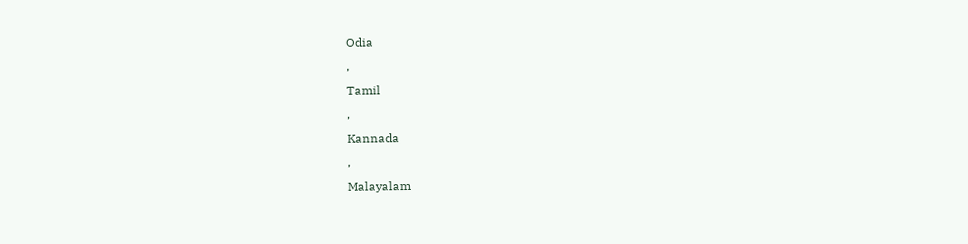Odia
,
Tamil
,
Kannada
,
Malayalam